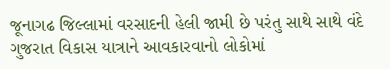જૂનાગઢ જિલ્લામાં વરસાદની હેલી જામી છે પરંતુ સાથે સાથે વંદે ગુજરાત વિકાસ યાત્રાને આવકારવાનો લોકોમાં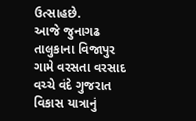ઉત્સાહછે.
આજે જુનાગઢ તાલુકાના વિજાપુર ગામે વરસતા વરસાદ વચ્ચે વંદે ગુજરાત વિકાસ યાત્રાનું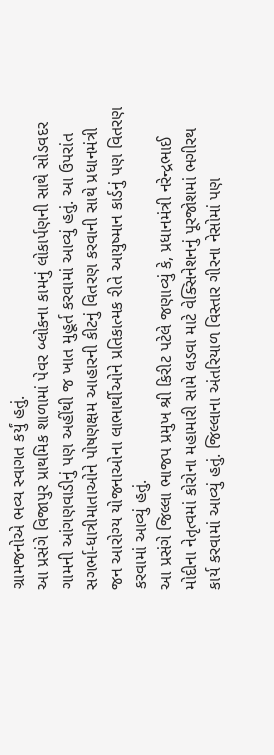ગ્રામજનોએ ભવ્ય સ્વાગત કર્યું હતું.
આ પ્રસંગે વિજાપુર પ્રાથમિક શાળામાં પેવર બ્લોકના કામનું લોકાર્પણની સાથે સોડવદર ગામની આંગણવાડીનું પણ અહીંથી જ ખાત મુહૂર્ત કરવામાં આવ્યું હતું. આ ઉપરાંત સગર્ભા-ધાત્રીમાતાઓને પોષણક્ષમ આહારની કીટનું વિતરણ કરવાની સાથે પ્રધાનમંત્રી જન આરોગ્ય યોજનાઓના લાભાર્થીઓને પ્રતિકાત્મક રીતે આયુષ્માન કાર્ડનું પણ વિતરણ કરવામાં આવ્યું હતું.
આ પ્રસંગે જિલ્લા ભાજપ પ્રમુખ શ્રી કિરીટ પટેલે જણાવ્યું કે, પ્રધાનમંત્રી નરેન્દ્રભાઈ મોદીના નેતૃત્વમાં કોરોના મહામારી સામે લડવા માટે વેક્સિનેશનનું પૂરજોશમાં ભગીરથ કાર્ય કરવામાં આવ્યું હતું. જિલ્લાના અંતરિયાળ વિસ્તાર ગીરના નેસોમાં પણ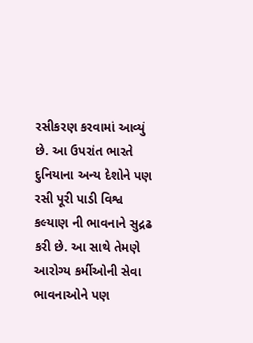રસીકરણ કરવામાં આવ્યું છે. આ ઉપરાંત ભારતે દુનિયાના અન્ય દેશોને પણ રસી પૂરી પાડી વિશ્વ કલ્યાણ ની ભાવનાને સુદ્રઢ કરી છે. આ સાથે તેમણે આરોગ્ય કર્મીઓની સેવા ભાવનાઓને પણ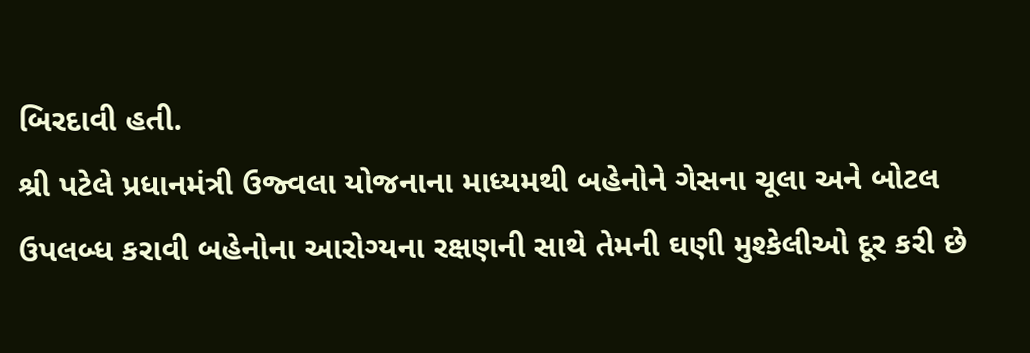બિરદાવી હતી.
શ્રી પટેલે પ્રધાનમંત્રી ઉજ્વલા યોજનાના માધ્યમથી બહેનોને ગેસના ચૂલા અને બોટલ ઉપલબ્ધ કરાવી બહેનોના આરોગ્યના રક્ષણની સાથે તેમની ઘણી મુશ્કેલીઓ દૂર કરી છે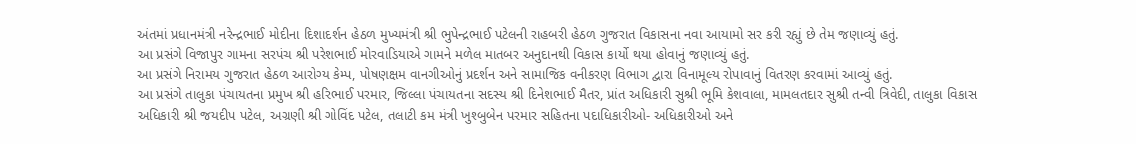અંતમાં પ્રધાનમંત્રી નરેન્દ્રભાઈ મોદીના દિશાદર્શન હેઠળ મુખ્યમંત્રી શ્રી ભુપેન્દ્રભાઈ પટેલની રાહબરી હેઠળ ગુજરાત વિકાસના નવા આયામો સર કરી રહ્યું છે તેમ જણાવ્યું હતું.
આ પ્રસંગે વિજાપુર ગામના સરપંચ શ્રી પરેશભાઈ મોરવાડિયાએ ગામને મળેલ માતબર અનુદાનથી વિકાસ કાર્યો થયા હોવાનું જણાવ્યું હતું.
આ પ્રસંગે નિરામય ગુજરાત હેઠળ આરોગ્ય કેમ્પ, પોષણક્ષમ વાનગીઓનું પ્રદર્શન અને સામાજિક વનીકરણ વિભાગ દ્વારા વિનામૂલ્ય રોપાવાનું વિતરણ કરવામાં આવ્યું હતું.
આ પ્રસંગે તાલુકા પંચાયતના પ્રમુખ શ્રી હરિભાઈ પરમાર, જિલ્લા પંચાયતના સદસ્ય શ્રી દિનેશભાઈ મૈતર, પ્રાંત અધિકારી સુશ્રી ભૂમિ કેશવાલા, મામલતદાર સુશ્રી તન્વી ત્રિવેદી, તાલુકા વિકાસ અધિકારી શ્રી જયદીપ પટેલ, અગ્રણી શ્રી ગોવિંદ પટેલ, તલાટી કમ મંત્રી ખુશ્બુબેન પરમાર સહિતના પદાધિકારીઓ- અધિકારીઓ અને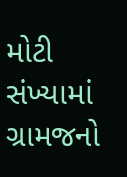મોટી સંખ્યામાં ગ્રામજનો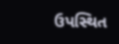ઉપસ્થિત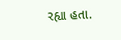રહ્યા હતા.